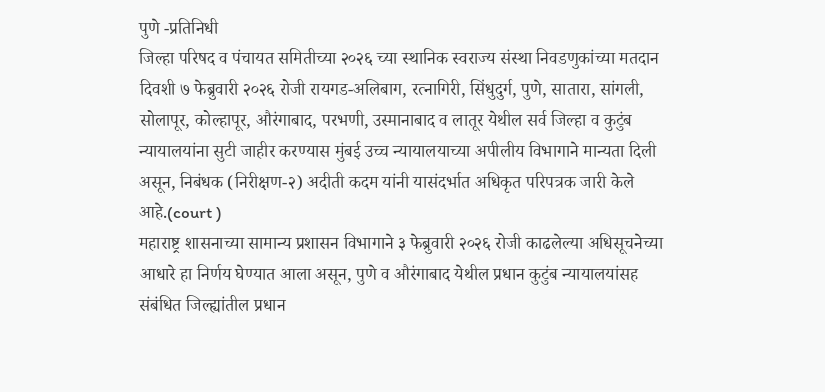पुणे -प्रतिनिधी
जिल्हा परिषद व पंचायत समितीच्या २०२६ च्या स्थानिक स्वराज्य संस्था निवडणुकांच्या मतदान दिवशी ७ फेब्रुवारी २०२६ रोजी रायगड-अलिबाग, रत्नागिरी, सिंधुदुर्ग, पुणे, सातारा, सांगली, सोलापूर, कोल्हापूर, औरंगाबाद, परभणी, उस्मानाबाद व लातूर येथील सर्व जिल्हा व कुटुंब न्यायालयांना सुटी जाहीर करण्यास मुंबई उच्च न्यायालयाच्या अपीलीय विभागाने मान्यता दिली असून, निबंधक (निरीक्षण-२) अदीती कदम यांनी यासंदर्भात अधिकृत परिपत्रक जारी केले आहे.(court )
महाराष्ट्र शासनाच्या सामान्य प्रशासन विभागाने ३ फेब्रुवारी २०२६ रोजी काढलेल्या अधिसूचनेच्या आधारे हा निर्णय घेण्यात आला असून, पुणे व औरंगाबाद येथील प्रधान कुटुंब न्यायालयांसह संबंधित जिल्ह्यांतील प्रधान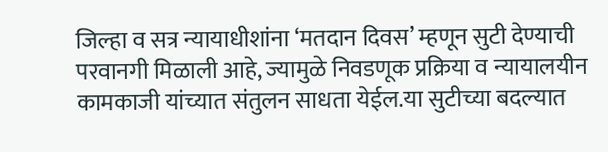जिल्हा व सत्र न्यायाधीशांना ‘मतदान दिवस’ म्हणून सुटी देण्याची परवानगी मिळाली आहे, ज्यामुळे निवडणूक प्रक्रिया व न्यायालयीन कामकाजी यांच्यात संतुलन साधता येईल.या सुटीच्या बदल्यात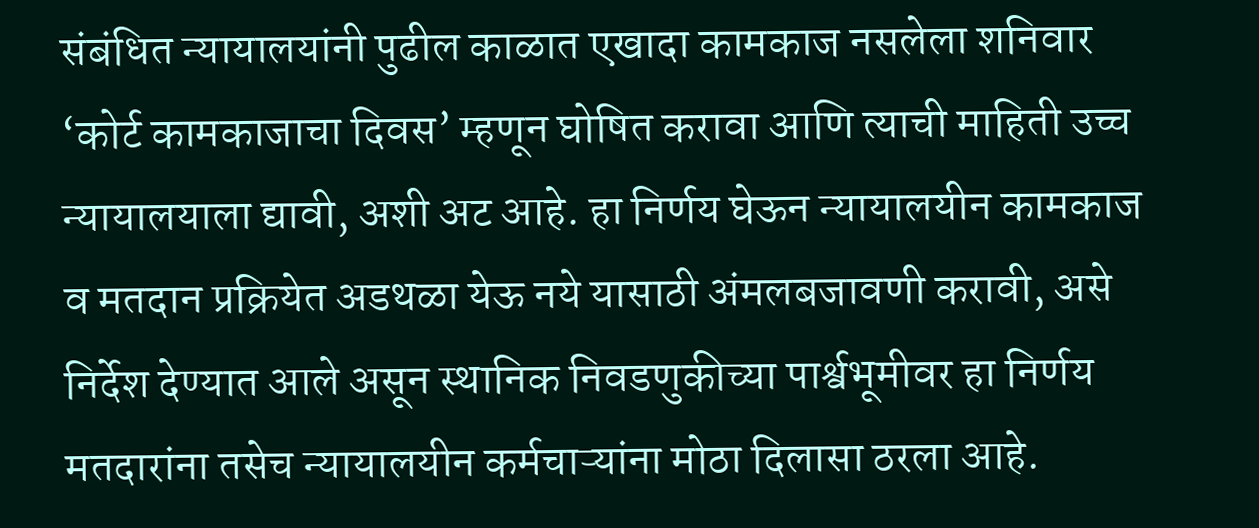संबंधित न्यायालयांनी पुढील काळात एखादा कामकाज नसलेला शनिवार ‘कोर्ट कामकाजाचा दिवस’ म्हणून घोषित करावा आणि त्याची माहिती उच्च न्यायालयाला द्यावी, अशी अट आहे. हा निर्णय घेऊन न्यायालयीन कामकाज व मतदान प्रक्रियेत अडथळा येऊ नये यासाठी अंमलबजावणी करावी, असे निर्देश देण्यात आले असून स्थानिक निवडणुकीच्या पार्श्वभूमीवर हा निर्णय मतदारांना तसेच न्यायालयीन कर्मचाऱ्यांना मोठा दिलासा ठरला आहे.